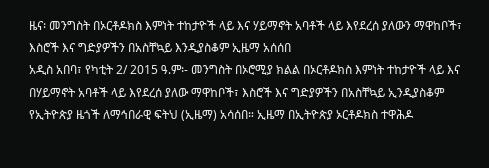ዜና፡ መንግስት በኦርቶዶክስ እምነት ተከታዮች ላይ እና ሃይማኖት አባቶች ላይ እየደረሰ ያለውን ማዋከቦች፣ እስሮች እና ግድያዎችን በአስቸኳይ እንዲያስቆም ኢዜማ አሰሰበ
አዲስ አበባ፣ የካቲት 2/ 2015 ዓ.ም፡- መንግስት በኦሮሚያ ክልል በኦርቶዶክስ እምነት ተከታዮች ላይ እና በሃይማኖት አባቶች ላይ እየደረሰ ያለው ማዋከቦች፣ እስሮች እና ግድያዎችን በአስቸኳይ ኢንዲያስቆም የኢትዮጵያ ዜጎች ለማኅበራዊ ፍትህ (ኢዜማ) አሳሰበ። ኢዜማ በኢትዮጵያ ኦርቶዶክስ ተዋሕዶ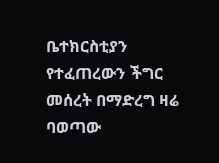ቤተክርስቲያን የተፈጠረውን ችግር መሰረት በማድረግ ዛሬ ባወጣው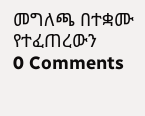መግለጫ በተቋሙ የተፈጠረውን
0 Comments